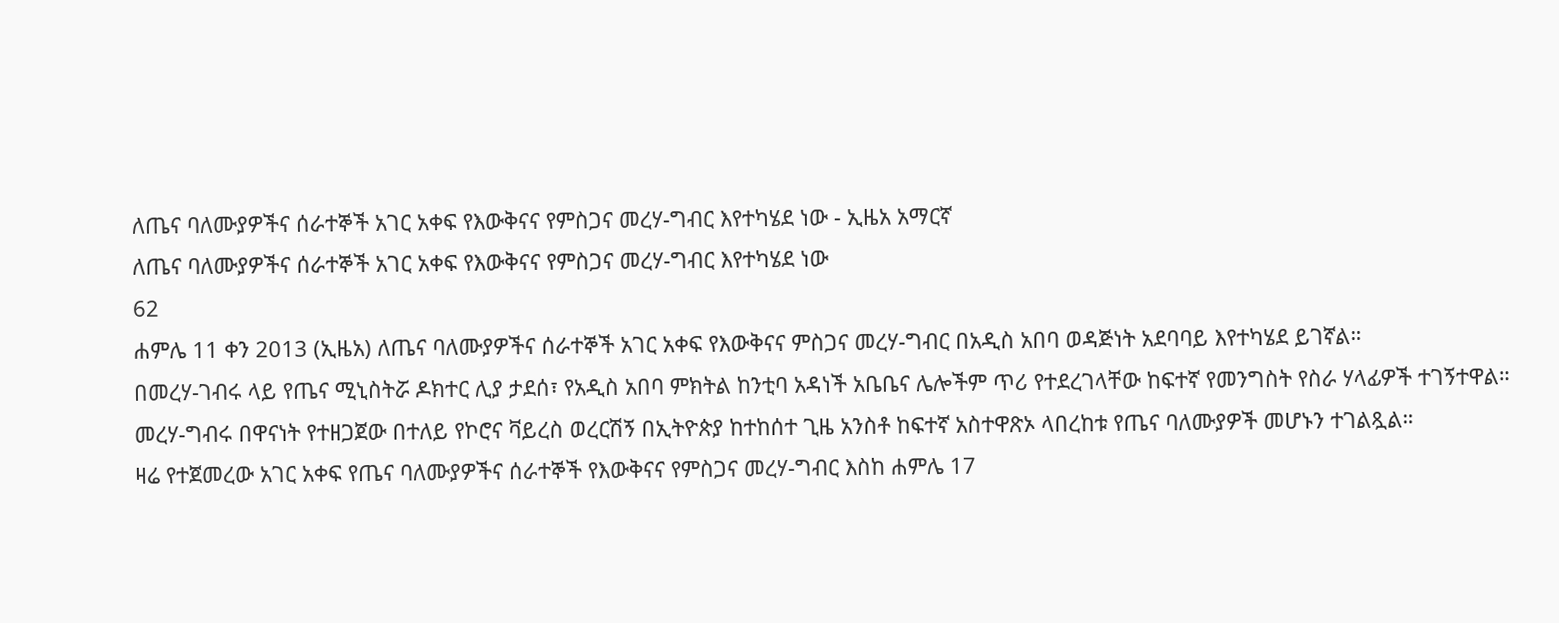ለጤና ባለሙያዎችና ሰራተኞች አገር አቀፍ የእውቅናና የምስጋና መረሃ-ግብር እየተካሄደ ነው - ኢዜአ አማርኛ
ለጤና ባለሙያዎችና ሰራተኞች አገር አቀፍ የእውቅናና የምስጋና መረሃ-ግብር እየተካሄደ ነው
62
ሐምሌ 11 ቀን 2013 (ኢዜአ) ለጤና ባለሙያዎችና ሰራተኞች አገር አቀፍ የእውቅናና ምስጋና መረሃ-ግብር በአዲስ አበባ ወዳጅነት አደባባይ እየተካሄደ ይገኛል።
በመረሃ-ገብሩ ላይ የጤና ሚኒስትሯ ዶክተር ሊያ ታደሰ፣ የአዲስ አበባ ምክትል ከንቲባ አዳነች አቤቤና ሌሎችም ጥሪ የተደረገላቸው ከፍተኛ የመንግስት የስራ ሃላፊዎች ተገኝተዋል።
መረሃ-ግብሩ በዋናነት የተዘጋጀው በተለይ የኮሮና ቫይረስ ወረርሽኝ በኢትዮጵያ ከተከሰተ ጊዜ አንስቶ ከፍተኛ አስተዋጽኦ ላበረከቱ የጤና ባለሙያዎች መሆኑን ተገልጿል።
ዛሬ የተጀመረው አገር አቀፍ የጤና ባለሙያዎችና ሰራተኞች የእውቅናና የምስጋና መረሃ-ግብር እስከ ሐምሌ 17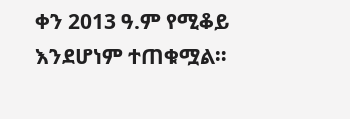ቀን 2013 ዓ.ም የሚቆይ እንደሆነም ተጠቁሟል።